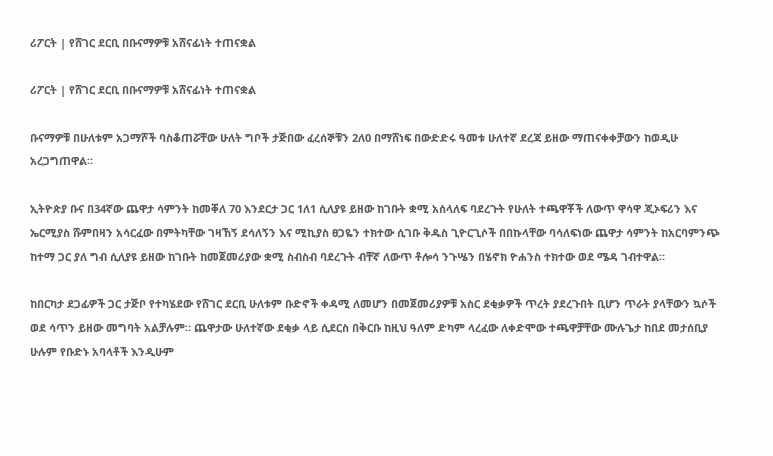ሪፖርት | የሸገር ደርቢ በቡናማዎቹ አሸናፊነት ተጠናቋል

ሪፖርት | የሸገር ደርቢ በቡናማዎቹ አሸናፊነት ተጠናቋል

ቡናማዎቹ በሁለቱም አጋማሾች ባስቆጠሯቸው ሁለት ግቦች ታጅበው ፈረሰኞቹን 2ለ0 በማሸነፍ በውድድሩ ዓመቱ ሁለተኛ ደረጃ ይዘው ማጠናቀቀቻውን ከወዲሁ አረጋግጠዋል።

ኢትዮጵያ ቡና በ34ኛው ጨዋታ ሳምንት ከመቐለ 70 እንደርታ ጋር 1ለ1 ሲለያዩ ይዘው ከገቡት ቋሚ አሰላለፍ ባደረጉት የሁለት ተጫዋቾች ለውጥ ዋሳዋ ጂኦፍሪን እና ኤርሚያስ ሹምበዛን አሳርፈው በምትካቸው ገዛኸኝ ደሳለኝን እና ሚኪያስ ፀጋዬን ተክተው ሲገቡ ቅዱስ ጊዮርጊሶች በበኩላቸው ባሳለፍነው ጨዋታ ሳምንት ከአርባምንጭ ከተማ ጋር ያለ ግብ ሲለያዩ ይዘው ከገቡት ከመጀመሪያው ቋሚ ስብስብ ባደረጉት ብቸኛ ለውጥ ቶሎሳ ንጉሤን በሄኖክ ዮሐንስ ተክተው ወደ ሜዳ ገብተዋል።

ከበርካታ ደጋፊዎች ጋር ታጅቦ የተካሄደው የሸገር ደርቢ ሁለቱም ቡድኖች ቀዳሚ ለመሆን በመጀመሪያዎቹ አስር ደቂቃዎች ጥረት ያደረጉበት ቢሆን ጥራት ያላቸውን ኳሶች ወደ ሳጥን ይዘው መግባት አልቻሉም። ጨዋታው ሁለተኛው ደቂቃ ላይ ሲደርስ በቅርቡ ከዚህ ዓለም ድካም ላረፈው ለቀድሞው ተጫዋቻቸው ሙሉጌታ ከበደ መታሰቢያ ሁሉም የቡድኑ አባላቶች እንዲሁም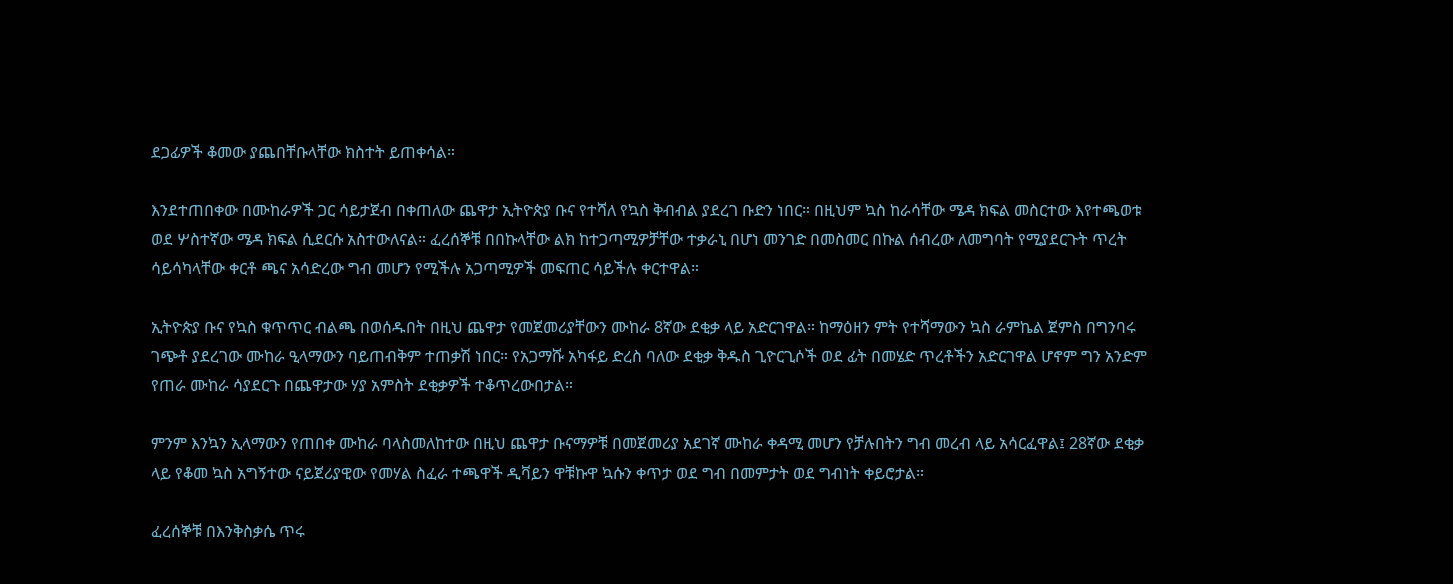ደጋፊዎች ቆመው ያጨበቸቡላቸው ክስተት ይጠቀሳል።

እንደተጠበቀው በሙከራዎች ጋር ሳይታጀብ በቀጠለው ጨዋታ ኢትዮጵያ ቡና የተሻለ የኳስ ቅብብል ያደረገ ቡድን ነበር። በዚህም ኳስ ከራሳቸው ሜዳ ክፍል መስርተው እየተጫወቱ ወደ ሦስተኛው ሜዳ ክፍል ሲደርሱ አስተውለናል። ፈረሰኞቹ በበኩላቸው ልክ ከተጋጣሚዎቻቸው ተቃራኒ በሆነ መንገድ በመስመር በኩል ሰብረው ለመግባት የሚያደርጉት ጥረት ሳይሳካላቸው ቀርቶ ጫና አሳድረው ግብ መሆን የሚችሉ አጋጣሚዎች መፍጠር ሳይችሉ ቀርተዋል።

ኢትዮጵያ ቡና የኳስ ቁጥጥር ብልጫ በወሰዱበት በዚህ ጨዋታ የመጀመሪያቸውን ሙከራ 8ኛው ደቂቃ ላይ አድርገዋል። ከማዕዘን ምት የተሻማውን ኳስ ራምኬል ጀምስ በግንባሩ ገጭቶ ያደረገው ሙከራ ዒላማውን ባይጠብቅም ተጠቃሽ ነበር። የአጋማሹ አካፋይ ድረስ ባለው ደቂቃ ቅዱስ ጊዮርጊሶች ወደ ፊት በመሄድ ጥረቶችን አድርገዋል ሆኖም ግን አንድም የጠራ ሙከራ ሳያደርጉ በጨዋታው ሃያ አምስት ደቂቃዎች ተቆጥረውበታል።

ምንም እንኳን ኢላማውን የጠበቀ ሙከራ ባላስመለከተው በዚህ ጨዋታ ቡናማዎቹ በመጀመሪያ አደገኛ ሙከራ ቀዳሚ መሆን የቻሉበትን ግብ መረብ ላይ አሳርፈዋል፤ 28ኛው ደቂቃ ላይ የቆመ ኳስ አግኝተው ናይጀሪያዊው የመሃል ስፈራ ተጫዋች ዲቫይን ዋቹኩዋ ኳሱን ቀጥታ ወደ ግብ በመምታት ወደ ግብነት ቀይሮታል።

ፈረሰኞቹ በእንቅስቃሴ ጥሩ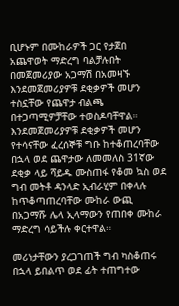ቢሆኑም በሙከራዎች ጋር የታጀበ አጨዋወት ማድረግ ባልቻሉበት በመጀመሪያው አጋማሽ በአመዛኙ እንደመጀመሪያዎቹ ደቂቃዎች መሆን ተስኗቸው የጨዋታ ብልጫ በተጋጣሚዎቻቸው ተወስዶባቸዋል። እንደመጀመሪያዎቹ ደቂቃዎች መሆን የተሳናቸው ፈረሰኞቹ ግቡ ከተቆጠረባቸው በኋላ ወደ ጨዋታው ለመመለስ 31ኛው ደቂቃ ላይ ሻይዱ ሙስጠፋ የቆመ ኳስ ወደ ግብ መትቶ ዳንላድ ኢብራሂም በቀላሉ ከጥቆጣጠረባቸው ሙከራ ውጪ በአጋማሹ ሌላ ኢላማውን የጠበቀ ሙከራ ማድረግ ሳይችሉ ቀርተዋል።

መሪነታቸውን ያረጋገጠች ግብ ካስቆጠሩ በኋላ ይበልጥ ወደ ፊት ተጠግተው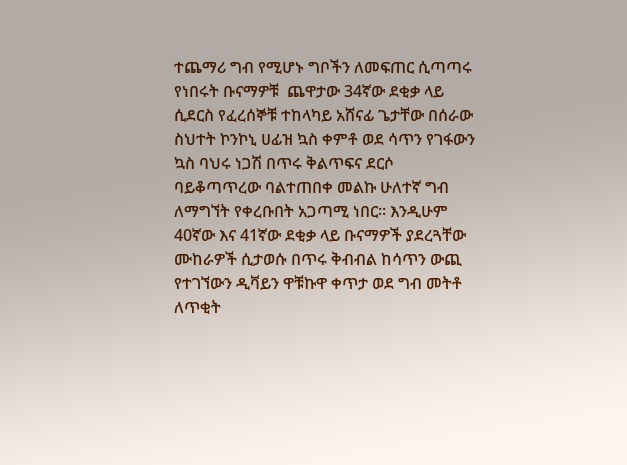ተጨማሪ ግብ የሚሆኑ ግቦችን ለመፍጠር ሲጣጣሩ የነበሩት ቡናማዎቹ  ጨዋታው 34ኛው ደቂቃ ላይ ሲደርስ የፈረሰኞቹ ተከላካይ አሸናፊ ጌታቸው በሰራው ስህተት ኮንኮኒ ሀፊዝ ኳስ ቀምቶ ወደ ሳጥን የገፋውን ኳስ ባህሩ ነጋሽ በጥሩ ቅልጥፍና ደርሶ ባይቆጣጥረው ባልተጠበቀ መልኩ ሁለተኛ ግብ ለማግኘት የቀረቡበት አጋጣሚ ነበር። እንዲሁም 40ኛው እና 41ኛው ደቂቃ ላይ ቡናማዎች ያደረጓቸው ሙከራዎች ሲታወሱ በጥሩ ቅብብል ከሳጥን ውጪ የተገኘውን ዲቫይን ዋቹኩዋ ቀጥታ ወደ ግብ መትቶ ለጥቂት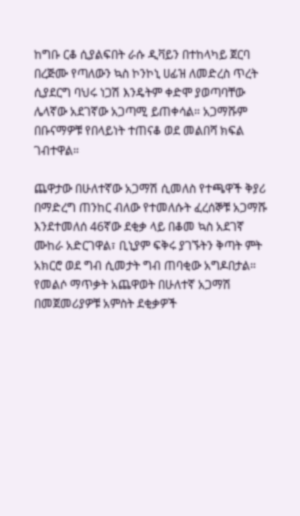ከግቡ ርቆ ሲያልፍበት ራሱ ዲቫይን በተከላካይ ጀርባ በረጅሙ የጣለውን ኳስ ኮንኮኒ ሀፊዝ ለመድረስ ጥረት ሲያደርግ ባህሩ ነጋሽ እንዴትም ቀድሞ ያወጣባቸው ሌላኛው አደገኛው አጋጣሚ ይጠቀሳል። አጋማሹም በቡናማዎቹ የበላይነት ተጠናቆ ወደ መልበሻ ክፍል ገብተዋል።

ጨዋታው በሁለተኛው አጋማሽ ሲመለስ የተጫዋች ቅያሪ በማድረግ ጠንከር ብለው የተመለሱት ፈረሰኞቹ አጋማሹ እንደተመለሰ 46ኛው ደቂቃ ላይ በቆመ ኳስ አደገኛ ሙከራ አድርገዋል፣ ቢኒያም ፍቅሩ ያገኙትን ቅጣት ምት አክርሮ ወደ ግብ ሲመታት ግብ ጠባቂው አግዶበታል። የመልሶ ማጥቃት አጨዋወት በሁለተኛ አጋማሽ በመጀመሪያዎቹ አምስት ደቂቃዎች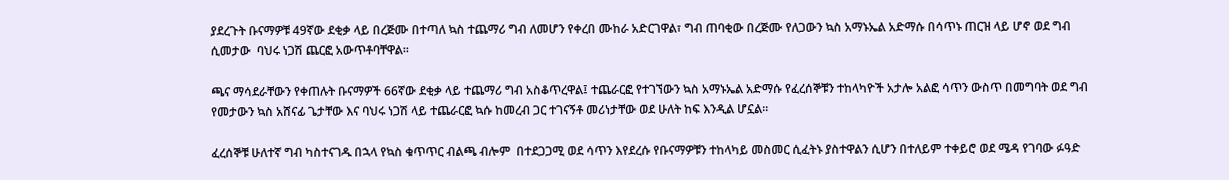ያደረጉት ቡናማዎቹ 49ኛው ደቂቃ ላይ በረጅሙ በተጣለ ኳስ ተጨማሪ ግብ ለመሆን የቀረበ ሙከራ አድርገዋል፣ ግብ ጠባቂው በረጅሙ የለጋውን ኳስ አማኑኤል አድማሱ በሳጥኑ ጠርዝ ላይ ሆኖ ወደ ግብ ሲመታው  ባህሩ ነጋሽ ጨርፎ አውጥቶባቸዋል።

ጫና ማሳደራቸውን የቀጠሉት ቡናማዎች 66ኛው ደቂቃ ላይ ተጨማሪ ግብ አስቆጥረዋል፤ ተጨራርፎ የተገኘውን ኳስ አማኑኤል አድማሱ የፈረሰኞቹን ተከላካዮች አታሎ አልፎ ሳጥን ውስጥ በመግባት ወደ ግብ የመታውን ኳስ አሸናፊ ጌታቸው እና ባህሩ ነጋሽ ላይ ተጨራርፎ ኳሱ ከመረብ ጋር ተገናኝቶ መሪነታቸው ወደ ሁለት ከፍ እንዲል ሆኗል።

ፈረሰኞቹ ሁለተኛ ግብ ካስተናገዱ በኋላ የኳስ ቁጥጥር ብልጫ ብሎም  በተደጋጋሚ ወደ ሳጥን እየደረሱ የቡናማዎቹን ተከላካይ መስመር ሲፈትኑ ያስተዋልን ሲሆን በተለይም ተቀይሮ ወደ ሜዳ የገባው ፉዓድ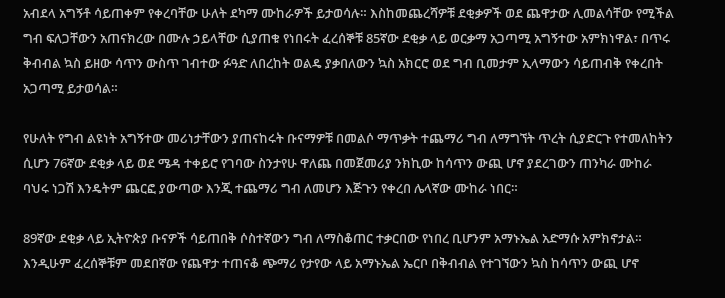አብደላ አግኝቶ ሳይጠቀም የቀረባቸው ሁለት ደካማ ሙከራዎች ይታወሳሉ። እስከመጨረሻዎቹ ደቂቃዎች ወደ ጨዋታው ሊመልሳቸው የሚችል ግብ ፍለጋቸውን አጠናክረው በሙሉ ኃይላቸው ሲያጠቁ የነበሩት ፈረሰኞቹ 85ኛው ደቂቃ ላይ ወርቃማ አጋጣሚ አግኝተው አምክነዋል፣ በጥሩ ቅብብል ኳስ ይዘው ሳጥን ውስጥ ገብተው ፉዓድ ለበረከት ወልዴ ያቃበለውን ኳስ አክርሮ ወደ ግብ ቢመታም ኢላማውን ሳይጠብቅ የቀረበት አጋጣሚ ይታወሳል።

የሁለት የግብ ልዩነት አግኝተው መሪነታቸውን ያጠናከሩት ቡናማዎቹ በመልሶ ማጥቃት ተጨማሪ ግብ ለማግኘት ጥረት ሲያድርጉ የተመለከትን ሲሆን 76ኛው ደቂቃ ላይ ወደ ሜዳ ተቀይሮ የገባው ስንታየሁ ዋለጨ በመጀመሪያ ንክኪው ከሳጥን ውጪ ሆኖ ያደረገውን ጠንካራ ሙከራ ባህሩ ነጋሽ እንዴትም ጨርፎ ያውጣው እንጂ ተጨማሪ ግብ ለመሆን እጅጉን የቀረበ ሌላኛው ሙከራ ነበር።

89ኛው ደቂቃ ላይ ኢትዮጵያ ቡናዎች ሳይጠበቅ ሶስተኛውን ግብ ለማስቆጠር ተቃርበው የነበረ ቢሆንም አማኑኤል አድማሱ አምክኖታል። እንዲሁም ፈረሰኞቹም መደበኛው የጨዋታ ተጠናቆ ጭማሪ የታየው ላይ አማኑኤል ኤርቦ በቅብብል የተገኘውን ኳስ ከሳጥን ውጪ ሆኖ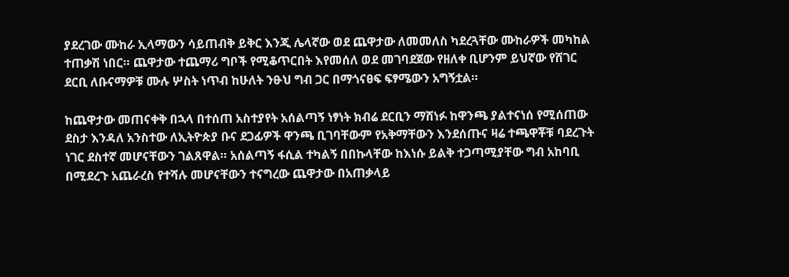ያደረገው ሙከራ ኢላማውን ሳይጠብቅ ይቅር እንጂ ሌላኛው ወደ ጨዋታው ለመመለስ ካደረጓቸው ሙከራዎች መካከል ተጠቃሽ ነበር። ጨዋታው ተጨማሪ ግቦች የሚቆጥርበት እየመሰለ ወደ መገባደጀው የዘለቀ ቢሆንም ይህኛው የሸገር ደርቢ ለቡናማዎቹ ሙሉ ሦስት ነጥብ ከሁለት ንፁህ ግብ ጋር በማጎናፀፍ ፍፃሜውን አግኝቷል።

ከጨዋታው መጠናቀቅ በኋላ በተሰጠ አስተያየት አሰልጣኝ ነፃነት ክብሬ ደርቢን ማሸነፉ ከዋንጫ ያልተናነሰ የሚሰጠው ደስታ እንዳለ አንስተው ለኢትዮጵያ ቡና ደጋፊዎች ዋንጫ ቢገባቸውም የአቅማቸውን እንደሰጡና ዛሬ ተጫዋቾቹ ባደረጉት ነገር ደስተኛ መሆናቸውን ገልጸዋል። አሰልጣኝ ፋሲል ተካልኝ በበኩላቸው ከእነሱ ይልቅ ተጋጣሚያቸው ግብ አከባቢ በሚደረጉ አጨራረስ የተሻሉ መሆናቸውን ተናግረው ጨዋታው በአጠቃላይ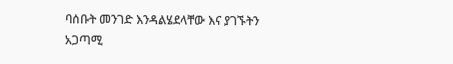ባሰቡት መንገድ እንዳልሄደላቸው እና ያገኙትን አጋጣሚ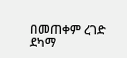በመጠቀም ረገድ ደካማ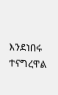እንደነበሩ ተናግረዋል